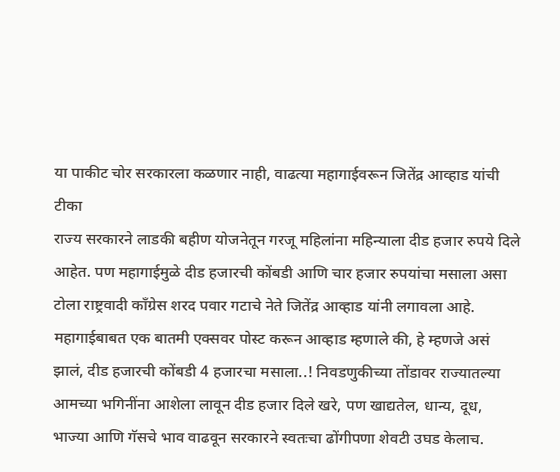या पाकीट चोर सरकारला कळणार नाही, वाढत्या महागाईवरून जितेंद्र आव्हाड यांची टीका
राज्य सरकारने लाडकी बहीण योजनेतून गरजू महिलांना महिन्याला दीड हजार रुपये दिले आहेत. पण महागाईमुळे दीड हजारची कोंबडी आणि चार हजार रुपयांचा मसाला असा टोला राष्ट्रवादी काँग्रेस शरद पवार गटाचे नेते जितेंद्र आव्हाड यांनी लगावला आहे.
महागाईबाबत एक बातमी एक्सवर पोस्ट करून आव्हाड म्हणाले की, हे म्हणजे असं झालं, दीड हजारची कोंबडी 4 हजारचा मसाला..! निवडणुकीच्या तोंडावर राज्यातल्या आमच्या भगिनींना आशेला लावून दीड हजार दिले खरे, पण खाद्यतेल, धान्य, दूध, भाज्या आणि गॅसचे भाव वाढवून सरकारने स्वतःचा ढोंगीपणा शेवटी उघड केलाच.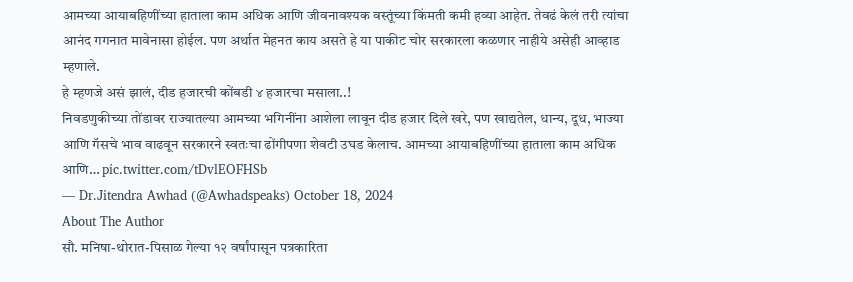आमच्या आयाबहिणींच्या हाताला काम अधिक आणि जीवनावश्यक वस्तूंच्या किंमती कमी हव्या आहेत. तेवढं केलं तरी त्यांचा आनंद गगनात मावेनासा होईल. पण अर्थात मेहनत काय असते हे या पाकीट चोर सरकारला कळणार नाहीये असेही आव्हाड म्हणाले.
हे म्हणजे असं झालं, दीड हजारची कोंबडी ४ हजारचा मसाला..!
निवडणुकीच्या तोंडावर राज्यातल्या आमच्या भगिनींना आशेला लावून दीड हजार दिले खरे, पण खाद्यतेल, धान्य, दूध, भाज्या आणि गॅसचे भाव वाढवून सरकारने स्वतःचा ढोंगीपणा शेवटी उघड केलाच. आमच्या आयाबहिणींच्या हाताला काम अधिक आणि… pic.twitter.com/tDvlEOFHSb
— Dr.Jitendra Awhad (@Awhadspeaks) October 18, 2024
About The Author
सौ. मनिषा-थोरात-पिसाळ गेल्या १२ वर्षांपासून पत्रकारिता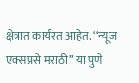क्षेत्रात कार्यरत आहेत. ‘‘न्यूज एक्सप्रसे मराठी’’ या पुणे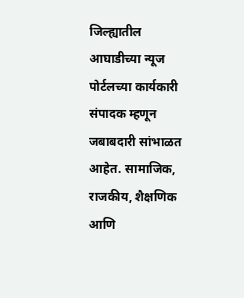जिल्ह्यातील आघाडीच्या न्यूज पोर्टलच्या कार्यकारी संपादक म्हणून जबाबदारी सांभाळत आहेत. सामाजिक, राजकीय, शैक्षणिक आणि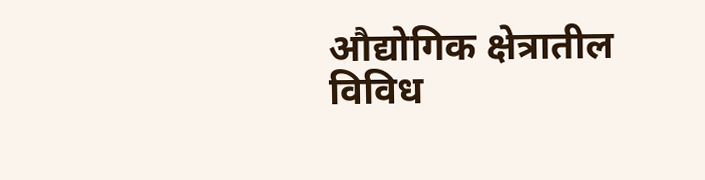औद्योगिक क्षेत्रातील विविध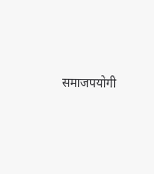समाजपयोगी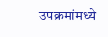उपक्रमांमध्ये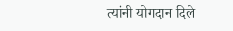त्यांनी योगदान दिले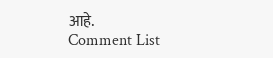आहे.
Comment List